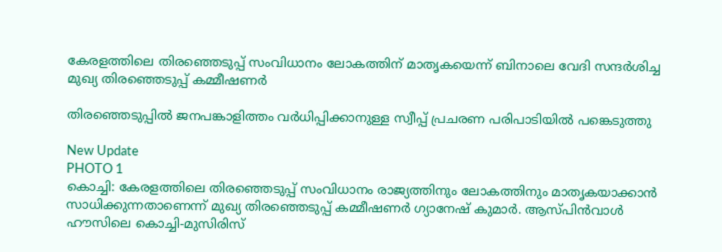കേരളത്തിലെ തിരഞ്ഞെടുപ്പ് സംവിധാനം ലോകത്തിന് മാതൃകയെന്ന് ബിനാലെ വേദി സന്ദര്‍ശിച്ച മുഖ്യ തിരഞ്ഞെടുപ്പ് കമ്മീഷണര്‍

തിരഞ്ഞെടുപ്പില്‍ ജനപങ്കാളിത്തം വര്‍ധിപ്പിക്കാനുള്ള സ്വീപ്പ് പ്രചരണ പരിപാടിയില്‍ പങ്കെടുത്തു

New Update
PHOTO 1
കൊച്ചി: കേരളത്തിലെ തിരഞ്ഞെടുപ്പ് സംവിധാനം രാജ്യത്തിനും ലോകത്തിനും മാതൃകയാക്കാന്‍ സാധിക്കുന്നതാണെന്ന് മുഖ്യ തിരഞ്ഞെടുപ്പ് കമ്മീഷണര്‍ ഗ്യാനേഷ് കുമാര്‍. ആസ്പിന്‍വാള്‍ ഹൗസിലെ കൊച്ചി-മുസിരിസ്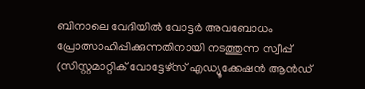ബിനാലെ വേദിയില്‍ വോട്ടര്‍ അവബോധം പ്രോത്സാഹിപ്പിക്കുന്നതിനായി നടത്തുന്ന സ്വീപ്പ് (സിസ്റ്റമാറ്റിക് വോട്ടേഴ്‌സ് എഡ്യൂക്കേഷന്‍ ആന്‍ഡ്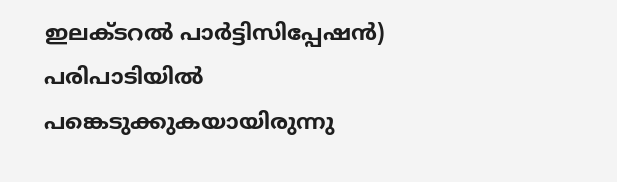ഇലക്ടറല്‍ പാര്‍ട്ടിസിപ്പേഷന്‍) പരിപാടിയില്‍ പങ്കെടുക്കുകയായിരുന്നു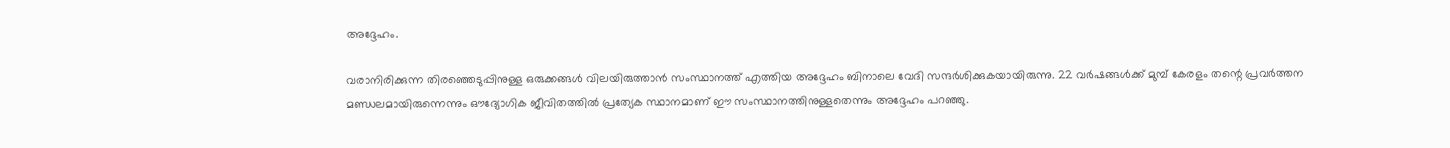അദ്ദേഹം.

വരാനിരിക്കുന്ന തിരഞ്ഞെടുപ്പിനുള്ള ഒരുക്കങ്ങള്‍ വിലയിരുത്താന്‍ സംസ്ഥാനത്ത് എത്തിയ അദ്ദേഹം ബിനാലെ വേദി സന്ദര്‍ശിക്കുകയായിരുന്നു. 22 വര്‍ഷങ്ങള്‍ക്ക് മുമ്പ് കേരളം തന്റെ പ്രവര്‍ത്തന മണ്ഡലമായിരുന്നെന്നും ഔദ്യോഗിക ജീവിതത്തില്‍ പ്രത്യേക സ്ഥാനമാണ് ഈ സംസ്ഥാനത്തിനുള്ളതെന്നും അദ്ദേഹം പറഞ്ഞു.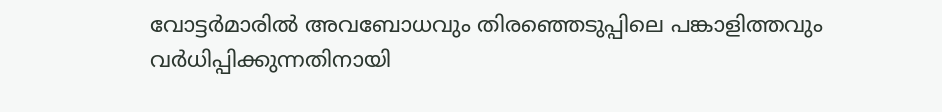വോട്ടര്‍മാരില്‍ അവബോധവും തിരഞ്ഞെടുപ്പിലെ പങ്കാളിത്തവും വര്‍ധിപ്പിക്കുന്നതിനായി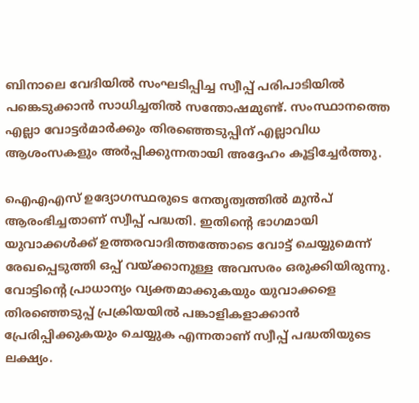ബിനാലെ വേദിയില്‍ സംഘടിപ്പിച്ച സ്വീപ്പ് പരിപാടിയില്‍ പങ്കെടുക്കാന്‍ സാധിച്ചതില്‍ സന്തോഷമുണ്ട്. സംസ്ഥാനത്തെ എല്ലാ വോട്ടര്‍മാര്‍ക്കും തിരഞ്ഞെടുപ്പിന് എല്ലാവിധ ആശംസകളും അര്‍പ്പിക്കുന്നതായി അദ്ദേഹം കൂട്ടിച്ചേര്‍ത്തു.

ഐഎഎസ് ഉദ്യോഗസ്ഥരുടെ നേതൃത്വത്തില്‍ മുന്‍പ് ആരംഭിച്ചതാണ് സ്വീപ്പ് പദ്ധതി. ഇതിന്റെ ഭാഗമായി യുവാക്കള്‍ക്ക് ഉത്തരവാദിത്തത്തോടെ വോട്ട് ചെയ്യുമെന്ന് രേഖപ്പെടുത്തി ഒപ്പ് വയ്ക്കാനുള്ള അവസരം ഒരുക്കിയിരുന്നു. വോട്ടിന്റെ പ്രാധാന്യം വ്യക്തമാക്കുകയും യുവാക്കളെ തിരഞ്ഞെടുപ്പ് പ്രക്രിയയില്‍ പങ്കാളികളാക്കാന്‍ പ്രേരിപ്പിക്കുകയും ചെയ്യുക എന്നതാണ് സ്വീപ്പ് പദ്ധതിയുടെ ലക്ഷ്യം.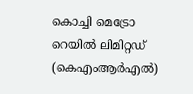കൊച്ചി മെട്രോ റെയില്‍ ലിമിറ്റഡ് (കെഎംആര്‍എല്‍)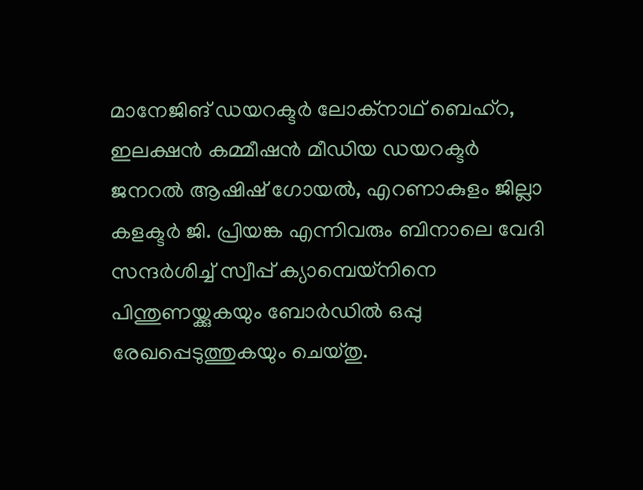മാനേജിങ് ഡയറക്ടര്‍ ലോക്‌നാഥ് ബെഹ്‌റ, ഇലക്ഷന്‍ കമ്മീഷന്‍ മീഡിയ ഡയറക്ടര്‍ ജനറല്‍ ആഷിഷ് ഗോയല്‍, എറണാകുളം ജില്ലാ കളക്ടര്‍ ജി. പ്രിയങ്ക എന്നിവരും ബിനാലെ വേദി സന്ദര്‍ശിച്ച് സ്വീപ്പ് ക്യാമ്പെയ്‌നിനെ പിന്തുണയ്ക്കുകയും ബോര്‍ഡില്‍ ഒപ്പു രേഖപ്പെടുത്തുകയും ചെയ്തു.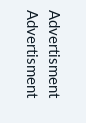Advertisment
Advertisment